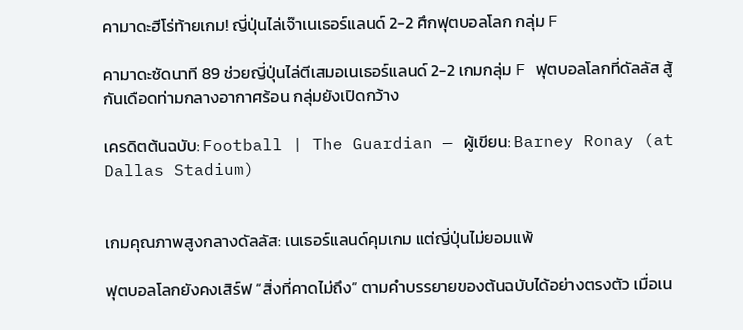คามาดะฮีโร่ท้ายเกม! ญี่ปุ่นไล่เจ๊าเนเธอร์แลนด์ 2-2 ศึกฟุตบอลโลก กลุ่ม F

คามาดะซัดนาที 89 ช่วยญี่ปุ่นไล่ตีเสมอเนเธอร์แลนด์ 2-2 เกมกลุ่ม F ฟุตบอลโลกที่ดัลลัส สู้กันเดือดท่ามกลางอากาศร้อน กลุ่มยังเปิดกว้าง

เครดิตต้นฉบับ: Football | The Guardian — ผู้เขียน: Barney Ronay (at Dallas Stadium)


เกมคุณภาพสูงกลางดัลลัส: เนเธอร์แลนด์คุมเกม แต่ญี่ปุ่นไม่ยอมแพ้

ฟุตบอลโลกยังคงเสิร์ฟ “สิ่งที่คาดไม่ถึง” ตามคำบรรยายของต้นฉบับได้อย่างตรงตัว เมื่อเน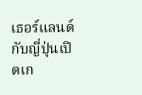เธอร์แลนด์กับญี่ปุ่นเปิดเก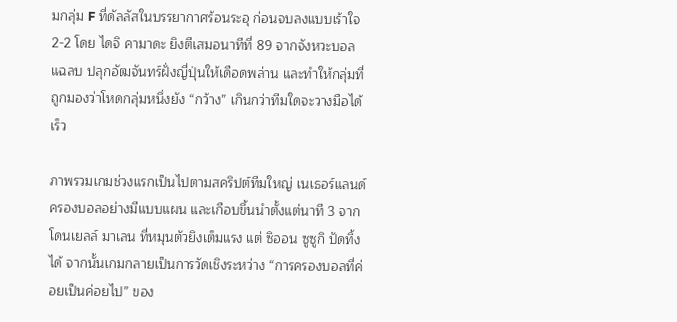มกลุ่ม F ที่ดัลลัสในบรรยากาศร้อนระอุ ก่อนจบลงแบบเร้าใจ 2-2 โดย ไดจิ คามาดะ ยิงตีเสมอนาทีที่ 89 จากจังหวะบอลแฉลบ ปลุกอัฒจันทร์ฝั่งญี่ปุ่นให้เดือดพล่าน และทำให้กลุ่มที่ถูกมองว่าโหดกลุ่มหนึ่งยัง “กว้าง” เกินกว่าทีมใดจะวางมือได้เร็ว

ภาพรวมเกมช่วงแรกเป็นไปตามสคริปต์ทีมใหญ่ เนเธอร์แลนด์ครองบอลอย่างมีแบบแผน และเกือบขึ้นนำตั้งแต่นาที 3 จาก โดนเยลล์ มาเลน ที่หมุนตัวยิงเต็มแรง แต่ ซิออน ซูซูกิ ปัดทิ้งได้ จากนั้นเกมกลายเป็นการวัดเชิงระหว่าง “การครองบอลที่ค่อยเป็นค่อยไป” ของ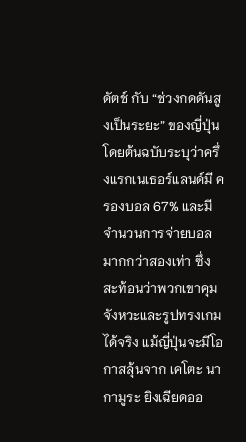ดัตช์ กับ “ช่วงกดดันสูงเป็นระยะ” ของญี่ปุ่น โดยต้นฉบับระบุว่าครึ่งแรกเนเธอร์แลนด์มี ครองบอล 67% และมีจำนวนการจ่ายบอล มากกว่าสองเท่า ซึ่งสะท้อนว่าพวกเขาคุมจังหวะและรูปทรงเกมได้จริง แม้ญี่ปุ่นจะมีโอกาสลุ้นจาก เคโตะ นากามูระ ยิงเฉียดออ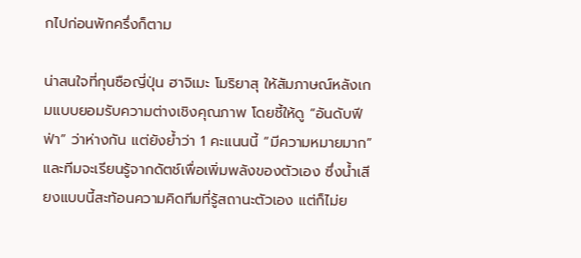กไปก่อนพักครึ่งก็ตาม

น่าสนใจที่กุนซือญี่ปุ่น ฮาจิเมะ โมริยาสุ ให้สัมภาษณ์หลังเกมแบบยอมรับความต่างเชิงคุณภาพ โดยชี้ให้ดู “อันดับฟีฟ่า” ว่าห่างกัน แต่ยังย้ำว่า 1 คะแนนนี้ “มีความหมายมาก” และทีมจะเรียนรู้จากดัตช์เพื่อเพิ่มพลังของตัวเอง ซึ่งน้ำเสียงแบบนี้สะท้อนความคิดทีมที่รู้สถานะตัวเอง แต่ก็ไม่ย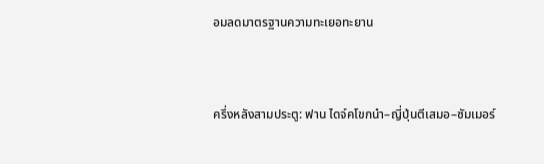อมลดมาตรฐานความทะเยอทะยาน


ครึ่งหลังสามประตู: ฟาน ไดจ์คโขกนำ–ญี่ปุ่นตีเสมอ–ซัมเมอร์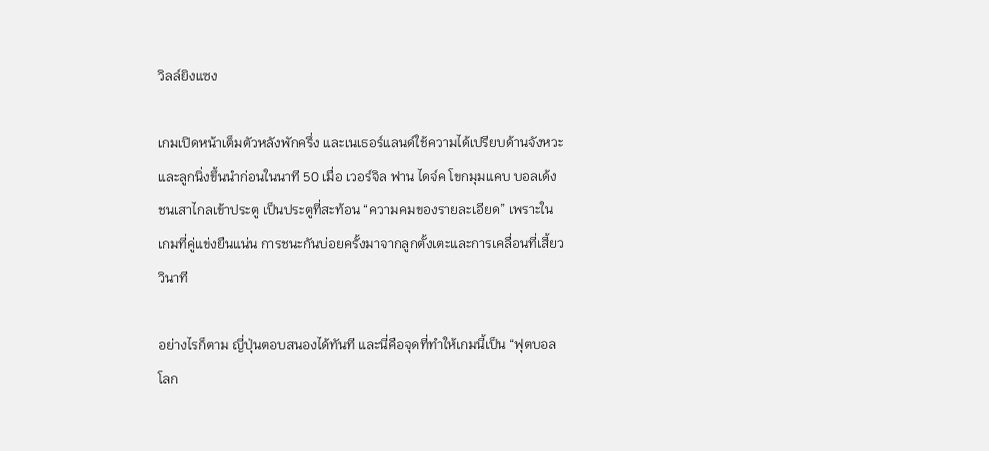วิลล์ยิงแซง

เกมเปิดหน้าเต็มตัวหลังพักครึ่ง และเนเธอร์แลนด์ใช้ความได้เปรียบด้านจังหวะและลูกนิ่งขึ้นนำก่อนในนาที 50 เมื่อ เวอร์จิล ฟาน ไดจ์ค โขกมุมแคบ บอลเด้งชนเสาไกลเข้าประตู เป็นประตูที่สะท้อน “ความคมของรายละเอียด” เพราะในเกมที่คู่แข่งยืนแน่น การชนะกันบ่อยครั้งมาจากลูกตั้งเตะและการเคลื่อนที่เสี้ยววินาที

อย่างไรก็ตาม ญี่ปุ่นตอบสนองได้ทันที และนี่คือจุดที่ทำให้เกมนี้เป็น “ฟุตบอลโลก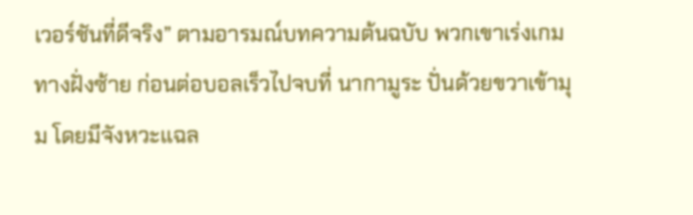เวอร์ชันที่ดีจริง” ตามอารมณ์บทความต้นฉบับ พวกเขาเร่งเกมทางฝั่งซ้าย ก่อนต่อบอลเร็วไปจบที่ นากามูระ ปั่นด้วยขวาเข้ามุม โดยมีจังหวะแฉล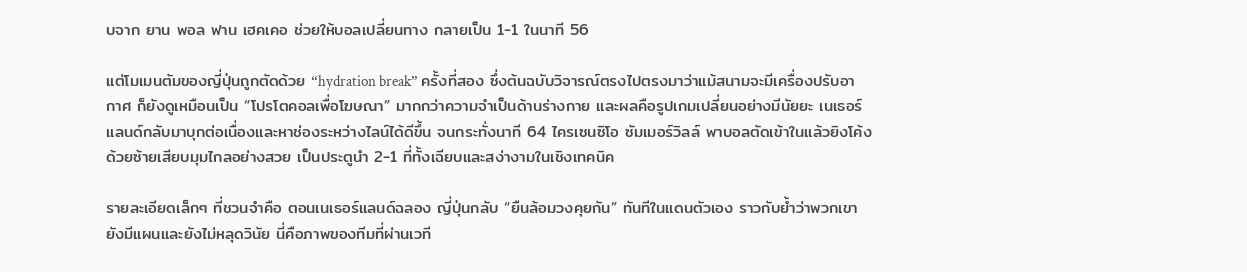บจาก ยาน พอล ฟาน เฮคเคอ ช่วยให้บอลเปลี่ยนทาง กลายเป็น 1-1 ในนาที 56

แต่โมเมนตัมของญี่ปุ่นถูกตัดด้วย “hydration break” ครั้งที่สอง ซึ่งต้นฉบับวิจารณ์ตรงไปตรงมาว่าแม้สนามจะมีเครื่องปรับอากาศ ก็ยังดูเหมือนเป็น “โปรโตคอลเพื่อโฆษณา” มากกว่าความจำเป็นด้านร่างกาย และผลคือรูปเกมเปลี่ยนอย่างมีนัยยะ เนเธอร์แลนด์กลับมาบุกต่อเนื่องและหาช่องระหว่างไลน์ได้ดีขึ้น จนกระทั่งนาที 64 ไครเซนซิโอ ซัมเมอร์วิลล์ พาบอลตัดเข้าในแล้วยิงโค้งด้วยซ้ายเสียบมุมไกลอย่างสวย เป็นประตูนำ 2-1 ที่ทั้งเฉียบและสง่างามในเชิงเทคนิค

รายละเอียดเล็กๆ ที่ชวนจำคือ ตอนเนเธอร์แลนด์ฉลอง ญี่ปุ่นกลับ “ยืนล้อมวงคุยกัน” ทันทีในแดนตัวเอง ราวกับย้ำว่าพวกเขายังมีแผนและยังไม่หลุดวินัย นี่คือภาพของทีมที่ผ่านเวที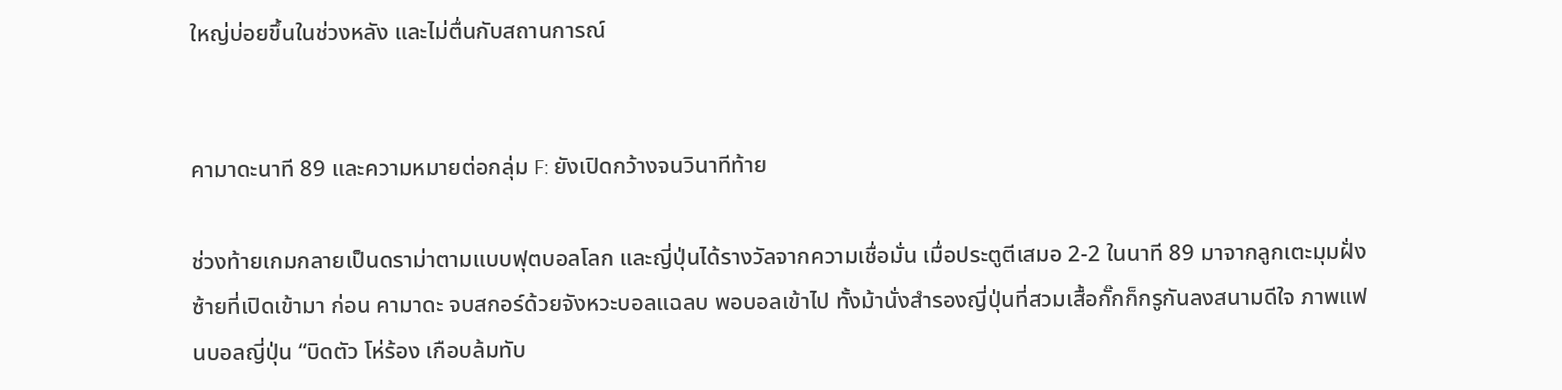ใหญ่บ่อยขึ้นในช่วงหลัง และไม่ตื่นกับสถานการณ์


คามาดะนาที 89 และความหมายต่อกลุ่ม F: ยังเปิดกว้างจนวินาทีท้าย

ช่วงท้ายเกมกลายเป็นดราม่าตามแบบฟุตบอลโลก และญี่ปุ่นได้รางวัลจากความเชื่อมั่น เมื่อประตูตีเสมอ 2-2 ในนาที 89 มาจากลูกเตะมุมฝั่งซ้ายที่เปิดเข้ามา ก่อน คามาดะ จบสกอร์ด้วยจังหวะบอลแฉลบ พอบอลเข้าไป ทั้งม้านั่งสำรองญี่ปุ่นที่สวมเสื้อกั๊กก็กรูกันลงสนามดีใจ ภาพแฟนบอลญี่ปุ่น “บิดตัว โห่ร้อง เกือบล้มทับ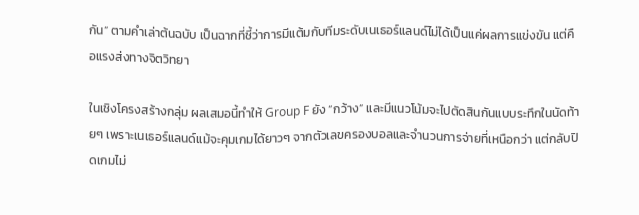กัน” ตามคำเล่าต้นฉบับ เป็นฉากที่ชี้ว่าการมีแต้มกับทีมระดับเนเธอร์แลนด์ไม่ได้เป็นแค่ผลการแข่งขัน แต่คือแรงส่งทางจิตวิทยา

ในเชิงโครงสร้างกลุ่ม ผลเสมอนี้ทำให้ Group F ยัง “กว้าง” และมีแนวโน้มจะไปตัดสินกันแบบระทึกในนัดท้ายๆ เพราะเนเธอร์แลนด์แม้จะคุมเกมได้ยาวๆ จากตัวเลขครองบอลและจำนวนการจ่ายที่เหนือกว่า แต่กลับปิดเกมไม่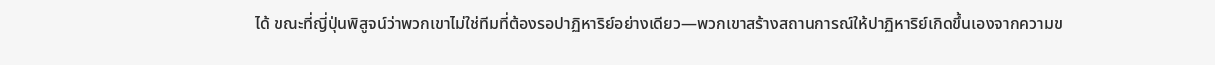ได้ ขณะที่ญี่ปุ่นพิสูจน์ว่าพวกเขาไม่ใช่ทีมที่ต้องรอปาฏิหาริย์อย่างเดียว—พวกเขาสร้างสถานการณ์ให้ปาฏิหาริย์เกิดขึ้นเองจากความข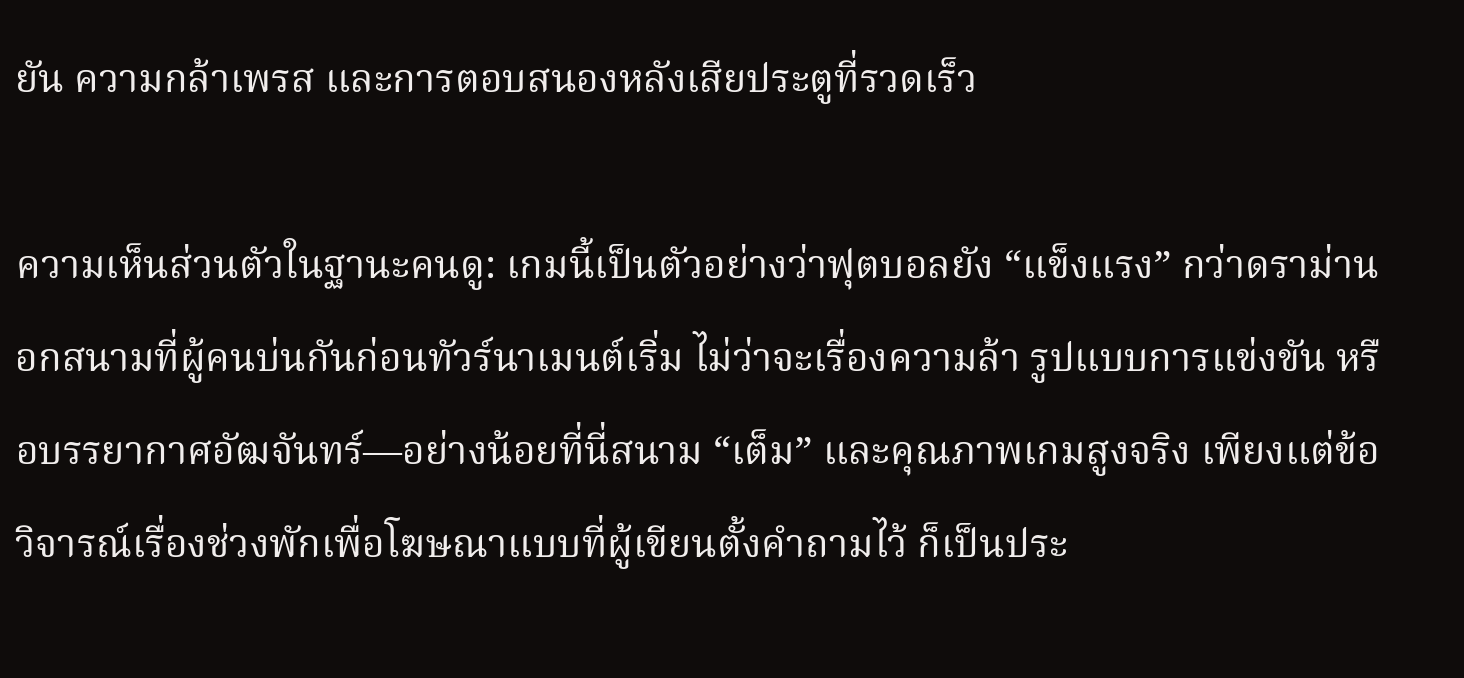ยัน ความกล้าเพรส และการตอบสนองหลังเสียประตูที่รวดเร็ว

ความเห็นส่วนตัวในฐานะคนดู: เกมนี้เป็นตัวอย่างว่าฟุตบอลยัง “แข็งแรง” กว่าดราม่านอกสนามที่ผู้คนบ่นกันก่อนทัวร์นาเมนต์เริ่ม ไม่ว่าจะเรื่องความล้า รูปแบบการแข่งขัน หรือบรรยากาศอัฒจันทร์—อย่างน้อยที่นี่สนาม “เต็ม” และคุณภาพเกมสูงจริง เพียงแต่ข้อวิจารณ์เรื่องช่วงพักเพื่อโฆษณาแบบที่ผู้เขียนตั้งคำถามไว้ ก็เป็นประ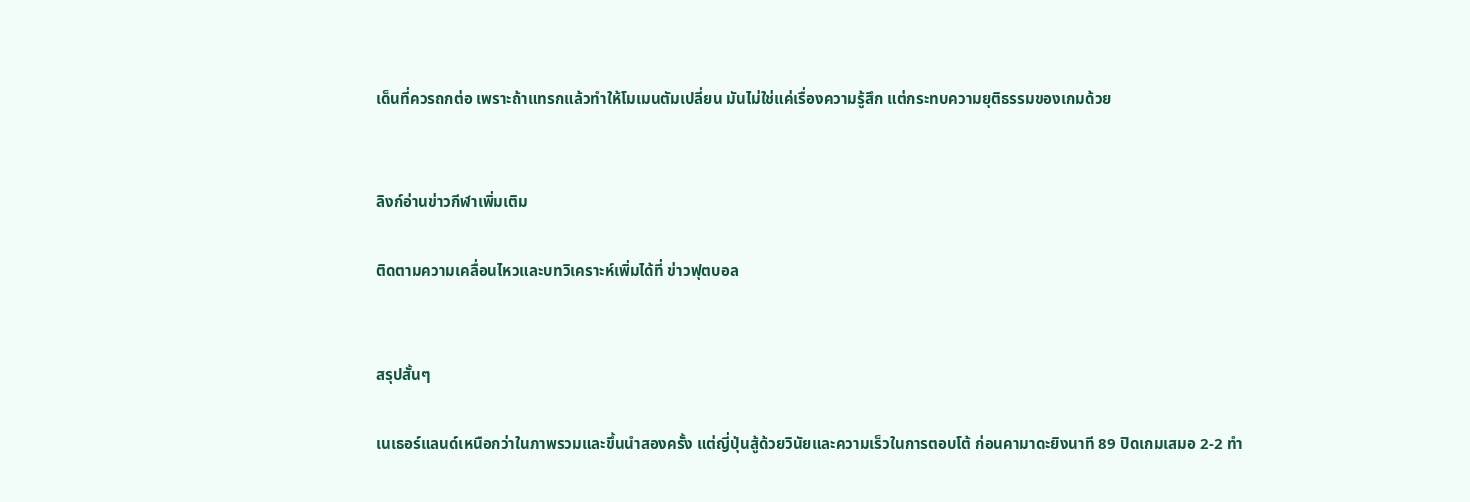เด็นที่ควรถกต่อ เพราะถ้าแทรกแล้วทำให้โมเมนตัมเปลี่ยน มันไม่ใช่แค่เรื่องความรู้สึก แต่กระทบความยุติธรรมของเกมด้วย


ลิงก์อ่านข่าวกีฬาเพิ่มเติม

ติดตามความเคลื่อนไหวและบทวิเคราะห์เพิ่มได้ที่ ข่าวฟุตบอล


สรุปสั้นๆ

เนเธอร์แลนด์เหนือกว่าในภาพรวมและขึ้นนำสองครั้ง แต่ญี่ปุ่นสู้ด้วยวินัยและความเร็วในการตอบโต้ ก่อนคามาดะยิงนาที 89 ปิดเกมเสมอ 2-2 ทำ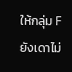ให้กลุ่ม F ยังเดาไม่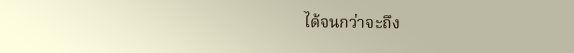ได้จนกว่าจะถึง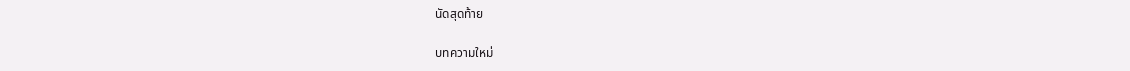นัดสุดท้าย

บทความใหม่